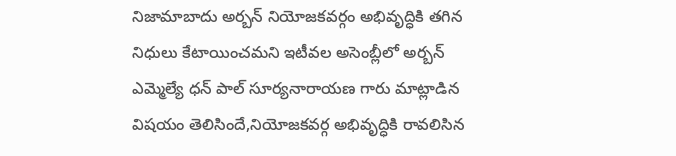నిజామాబాదు అర్బన్ నియోజకవర్గం అభివృద్ధికి తగిన నిధులు కేటాయించమని ఇటీవల అసెంబ్లీలో అర్బన్ ఎమ్మెల్యే ధన్ పాల్ సూర్యనారాయణ గారు మాట్లాడిన విషయం తెలిసిందే,నియోజకవర్గ అభివృద్ధికి రావలిసిన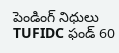పెండింగ్ నిధులు TUFIDC ఫండ్ 60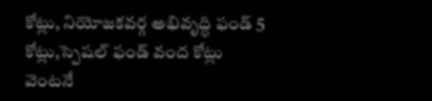కోట్లు, నియోజకవర్గ అభివృద్ధి ఫండ్ 5 కోట్లు,స్పెషల్ ఫండ్ వంద కోట్లు వెంటనే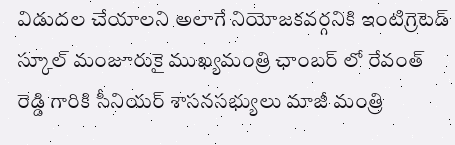విడుదల చేయాలని అలాగే నియోజకవర్గనికి ఇంటిగ్రెటెడ్ స్కూల్ మంజూరుకై ముఖ్యమంత్రి ఛాంబర్ లో రేవంత్ రెడ్డి గారికి సీనియర్ శాసనసభ్యులు మాజీ మంత్రి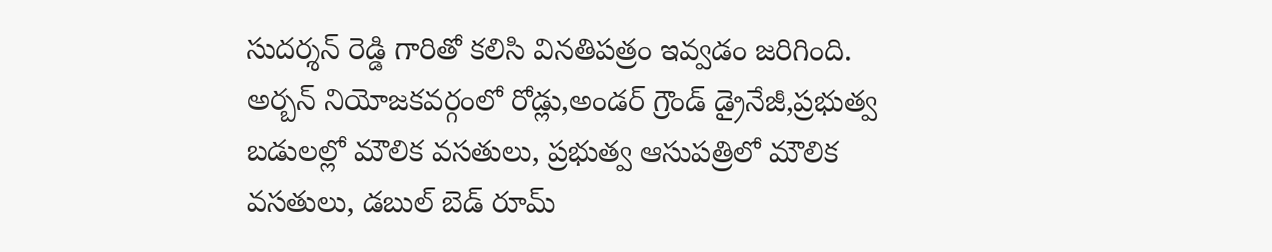సుదర్శన్ రెడ్డి గారితో కలిసి వినతిపత్రం ఇవ్వడం జరిగింది.
అర్బన్ నియోజకవర్గంలో రోడ్లు,అండర్ గ్రౌండ్ డ్రైనేజీ,ప్రభుత్వ బడులల్లో మౌలిక వసతులు, ప్రభుత్వ ఆసుపత్రిలో మౌలిక వసతులు, డబుల్ బెడ్ రూమ్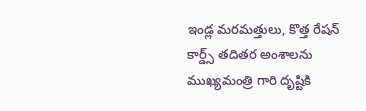ఇండ్ల మరమత్తులు, కొత్త రేషన్ కార్డ్స్ తదితర అంశాలను ముఖ్యమంత్రి గారి దృష్టికి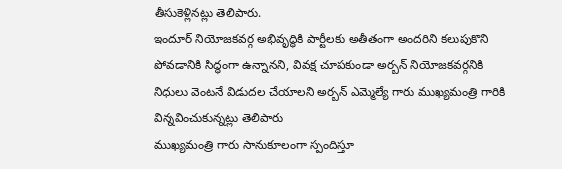తీసుకెళ్లినట్లు తెలిపారు.
ఇందూర్ నియోజకవర్గ అభివృద్ధికి పార్టీలకు అతీతంగా అందరిని కలుపుకొని పోవడానికి సిద్ధంగా ఉన్నానని, వివక్ష చూపకుండా అర్బన్ నియోజకవర్గనికి నిధులు వెంటనే విడుదల చేయాలని అర్బన్ ఎమ్మెల్యే గారు ముఖ్యమంత్రి గారికి విన్నవించుకున్నట్లు తెలిపారు
ముఖ్యమంత్రి గారు సానుకూలంగా స్పందిస్తూ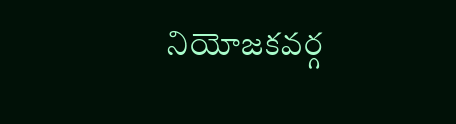నియోజకవర్గ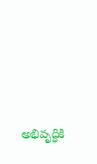అభివృద్ధికి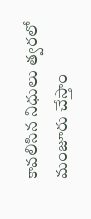కావలిసిన నిధులు త్వరలో మంజూరు చేస్తాం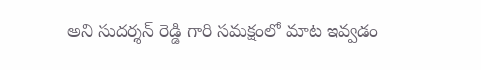అని సుదర్శన్ రెడ్డి గారి సమక్షంలో మాట ఇవ్వడం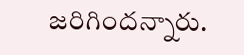జరిగిందన్నారు.